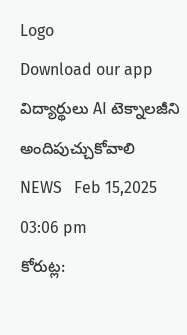Logo
Download our app
విద్యార్థులు AI టెక్నాలజీని అందిపుచ్చుకోవాలి
NEWS   Feb 15,2025 03:06 pm
కోరుట్ల: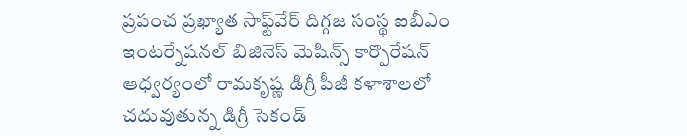ప్రపంచ ప్రఖ్యాత సాఫ్ట్‌వేర్‌ దిగ్గజ సంస్థ ఐబీఎం ఇంటర్నేషనల్ బిజినెస్ మెషిన్స్ కార్పొరేషన్ ఆధ్వర్యంలో రామకృష్ణ డిగ్రీ పీజీ కళాశాలలో చదువుతున్న డిగ్రీ సెకండ్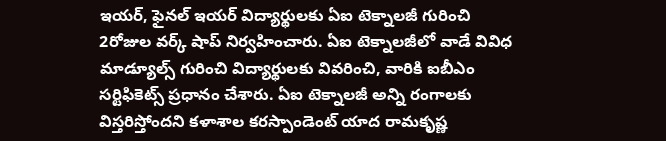ఇయర్, ఫైనల్ ఇయర్ విద్యార్థులకు ఏఐ టెక్నాలజీ గురించి 2రోజుల వర్క్ షాప్ నిర్వహించారు. ఏఐ టెక్నాలజీలో వాడే వివిధ మాడ్యూల్స్ గురించి విద్యార్థులకు వివరించి, వారికి ఐబీఎం సర్టిఫికెట్స్ ప్రధానం చేశారు. ఏఐ టెక్నాల‌జీ అన్ని రంగాల‌కు విస్త‌రిస్తోంద‌ని కళాశాల కరస్పాండెంట్ యాద రామకృష్ణ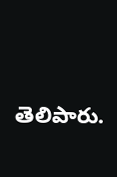తెలిపారు.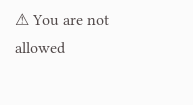⚠ You are not allowed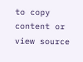to copy content or view source